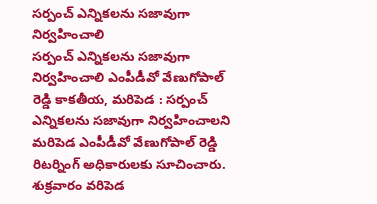సర్పంచ్ ఎన్నికలను సజావుగా నిర్వహించాలి
సర్పంచ్ ఎన్నికలను సజావుగా నిర్వహించాలి ఎంపీడీవో వేణుగోపాల్ రెడ్డి కాకతీయ, మరిపెడ : సర్పంచ్ ఎన్నికలను సజావుగా నిర్వహించాలని మరిపెడ ఎంపీడీవో వేణుగోపాల్ రెడ్డి రిటర్నింగ్ అధికారులకు సూచించారు. శుక్రవారం వరిపెడ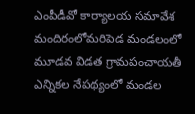ఎంపీడీవో కార్యాలయ సమావేశ మందిరంలోమరిపెడ మండలంలో మూడవ విడత గ్రామపంచాయతీ ఎన్నికల నేపథ్యంలో మండల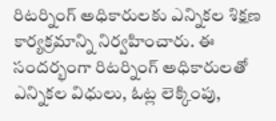రిటర్నింగ్ అధికారులకు ఎన్నికల శిక్షణ కార్యక్రమాన్ని నిర్వహించారు. ఈ సందర్భంగా రిటర్నింగ్ అధికారులతో ఎన్నికల విధులు, ఓట్ల లెక్కింపు,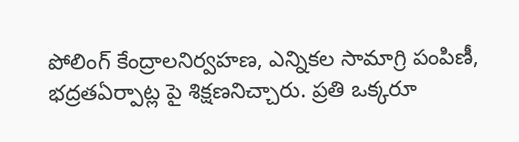పోలింగ్ కేంద్రాలనిర్వహణ, ఎన్నికల సామాగ్రి పంపిణీ, భద్రతఏర్పాట్ల పై శిక్షణనిచ్చారు. ప్రతి ఒక్కరూ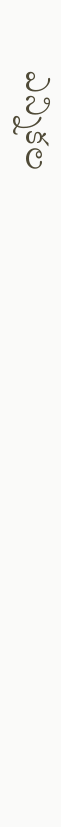ఎన్నికల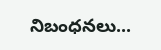నిబంధనలు...